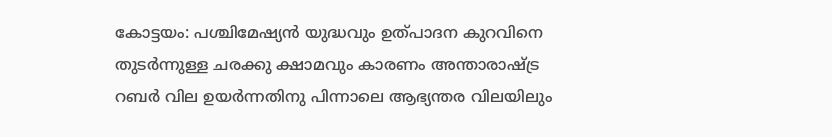കോട്ടയം: പശ്ചിമേഷ്യൻ യുദ്ധവും ഉത്പാദന കുറവിനെ തുടർന്നുള്ള ചരക്കു ക്ഷാമവും കാരണം അന്താരാഷ്ട്ര റബർ വില ഉയർന്നതിനു പിന്നാലെ ആഭ്യന്തര വിലയിലും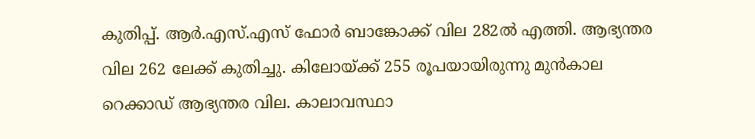കുതിപ്പ്. ആർ.എസ്.എസ് ഫോർ ബാങ്കോക്ക് വില 282ൽ എത്തി. ആഭ്യന്തര വില 262 ലേക്ക് കുതിച്ചു. കിലോയ്ക്ക് 255 രൂപയായിരുന്നു മുൻകാല റെക്കാഡ് ആഭ്യന്തര വില. കാലാവസ്ഥാ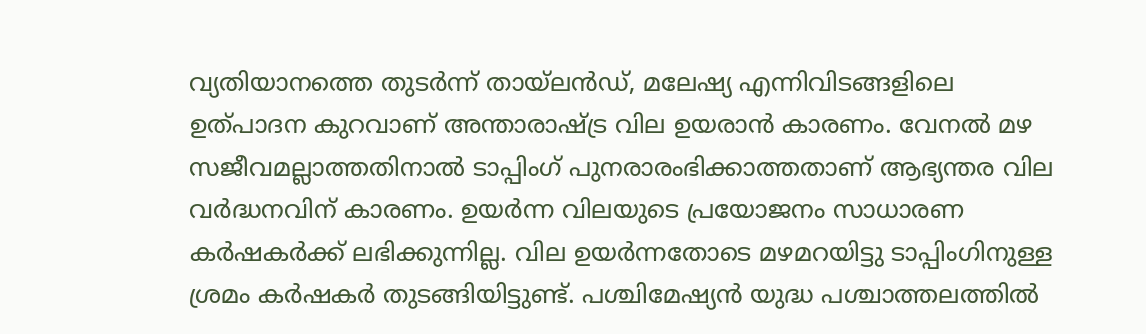വ്യതിയാനത്തെ തുടർന്ന് തായ്ലൻഡ്, മലേഷ്യ എന്നിവിടങ്ങളിലെ ഉത്പാദന കുറവാണ് അന്താരാഷ്ട്ര വില ഉയരാൻ കാരണം. വേനൽ മഴ സജീവമല്ലാത്തതിനാൽ ടാപ്പിംഗ് പുനരാരംഭിക്കാത്തതാണ് ആഭ്യന്തര വില വർദ്ധനവിന് കാരണം. ഉയർന്ന വിലയുടെ പ്രയോജനം സാധാരണ കർഷകർക്ക് ലഭിക്കുന്നില്ല. വില ഉയർന്നതോടെ മഴമറയിട്ടു ടാപ്പിംഗിനുള്ള ശ്രമം കർഷകർ തുടങ്ങിയിട്ടുണ്ട്. പശ്ചിമേഷ്യൻ യുദ്ധ പശ്ചാത്തലത്തിൽ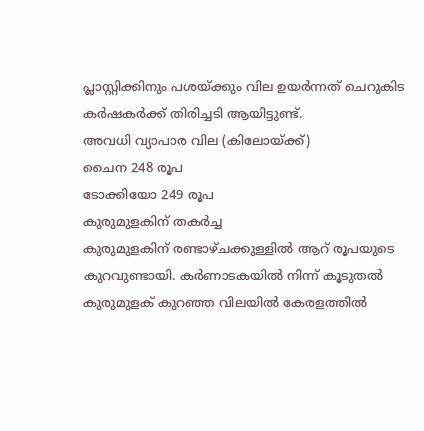പ്ലാസ്റ്റിക്കിനും പശയ്ക്കും വില ഉയർന്നത് ചെറുകിട കർഷകർക്ക് തിരിച്ചടി ആയിട്ടുണ്ട്.
അവധി വ്യാപാര വില (കിലോയ്ക്ക്)
ചൈന 248 രൂപ
ടോക്കിയോ 249 രൂപ
കുരുമുളകിന് തകർച്ച
കുരുമുളകിന് രണ്ടാഴ്ചക്കുള്ളിൽ ആറ് രൂപയുടെ കുറവുണ്ടായി. കർണാടകയിൽ നിന്ന് കൂടുതൽ കുരുമുളക് കുറഞ്ഞ വിലയിൽ കേരളത്തിൽ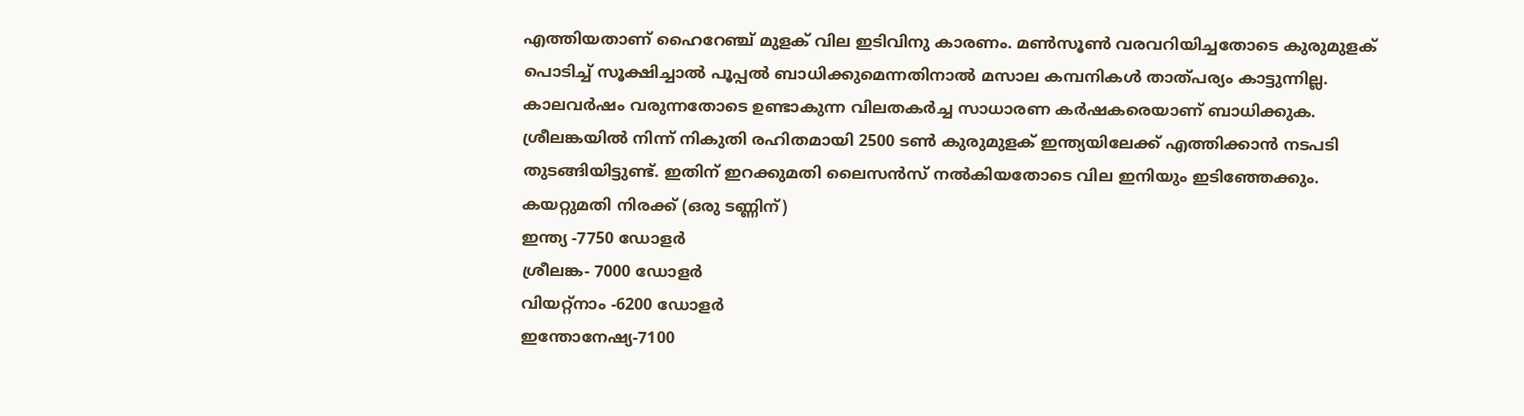എത്തിയതാണ് ഹൈറേഞ്ച് മുളക് വില ഇടിവിനു കാരണം. മൺസൂൺ വരവറിയിച്ചതോടെ കുരുമുളക് പൊടിച്ച് സൂക്ഷിച്ചാൽ പൂപ്പൽ ബാധിക്കുമെന്നതിനാൽ മസാല കമ്പനികൾ താത്പര്യം കാട്ടുന്നില്ല. കാലവർഷം വരുന്നതോടെ ഉണ്ടാകുന്ന വിലതകർച്ച സാധാരണ കർഷകരെയാണ് ബാധിക്കുക.
ശ്രീലങ്കയിൽ നിന്ന് നികുതി രഹിതമായി 2500 ടൺ കുരുമുളക് ഇന്ത്യയിലേക്ക് എത്തിക്കാൻ നടപടി തുടങ്ങിയിട്ടുണ്ട്. ഇതിന് ഇറക്കുമതി ലൈസൻസ് നൽകിയതോടെ വില ഇനിയും ഇടിഞ്ഞേക്കും.
കയറ്റുമതി നിരക്ക് (ഒരു ടണ്ണിന്)
ഇന്ത്യ -7750 ഡോളർ
ശ്രീലങ്ക- 7000 ഡോളർ
വിയറ്റ്നാം -6200 ഡോളർ
ഇന്തോനേഷ്യ-7100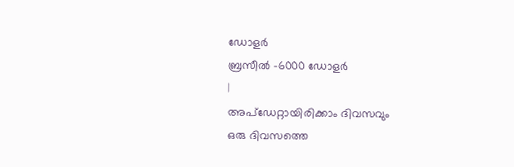ഡോളർ
ബ്രസീൽ -6000 ഡോളർ
|
അപ്ഡേറ്റായിരിക്കാം ദിവസവും
ഒരു ദിവസത്തെ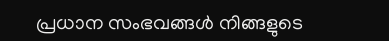പ്രധാന സംഭവങ്ങൾ നിങ്ങളുടെ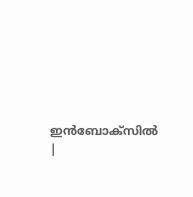ഇൻബോക്സിൽ |